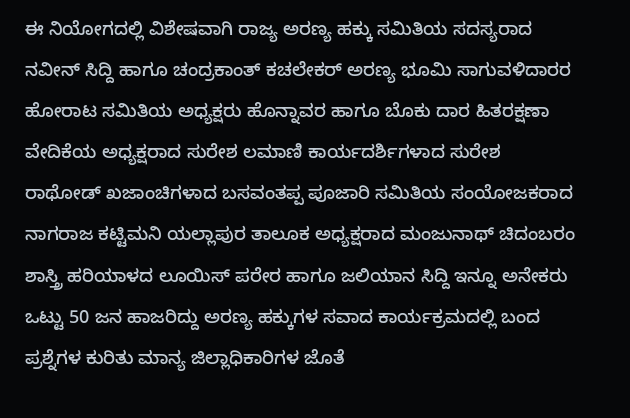ಈ ನಿಯೋಗದಲ್ಲಿ ವಿಶೇಷವಾಗಿ ರಾಜ್ಯ ಅರಣ್ಯ ಹಕ್ಕು ಸಮಿತಿಯ ಸದಸ್ಯರಾದ ನವೀನ್ ಸಿದ್ದಿ ಹಾಗೂ ಚಂದ್ರಕಾಂತ್ ಕಚಲೇಕರ್ ಅರಣ್ಯ ಭೂಮಿ ಸಾಗುವಳಿದಾರರ ಹೋರಾಟ ಸಮಿತಿಯ ಅಧ್ಯಕ್ಷರು ಹೊನ್ನಾವರ ಹಾಗೂ ಬೊಕು ದಾರ ಹಿತರಕ್ಷಣಾ ವೇದಿಕೆಯ ಅಧ್ಯಕ್ಷರಾದ ಸುರೇಶ ಲಮಾಣಿ ಕಾರ್ಯದರ್ಶಿಗಳಾದ ಸುರೇಶ ರಾಥೋಡ್ ಖಜಾಂಚಿಗಳಾದ ಬಸವಂತಪ್ಪ ಪೂಜಾರಿ ಸಮಿತಿಯ ಸಂಯೋಜಕರಾದ ನಾಗರಾಜ ಕಟ್ಟಿಮನಿ ಯಲ್ಲಾಪುರ ತಾಲೂಕ ಅಧ್ಯಕ್ಷರಾದ ಮಂಜುನಾಥ್ ಚಿದಂಬರಂ ಶಾಸ್ತ್ರಿ ಹರಿಯಾಳದ ಲೂಯಿಸ್ ಪರೇರ ಹಾಗೂ ಜಲಿಯಾನ ಸಿದ್ದಿ ಇನ್ನೂ ಅನೇಕರು ಒಟ್ಟು 50 ಜನ ಹಾಜರಿದ್ದು ಅರಣ್ಯ ಹಕ್ಕುಗಳ ಸವಾದ ಕಾರ್ಯಕ್ರಮದಲ್ಲಿ ಬಂದ ಪ್ರಶ್ನೆಗಳ ಕುರಿತು ಮಾನ್ಯ ಜಿಲ್ಲಾಧಿಕಾರಿಗಳ ಜೊತೆ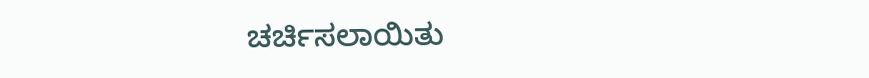ಚರ್ಚಿಸಲಾಯಿತು